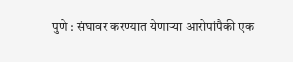पुणे : संघावर करण्यात येणाऱ्या आरोपांपैकी एक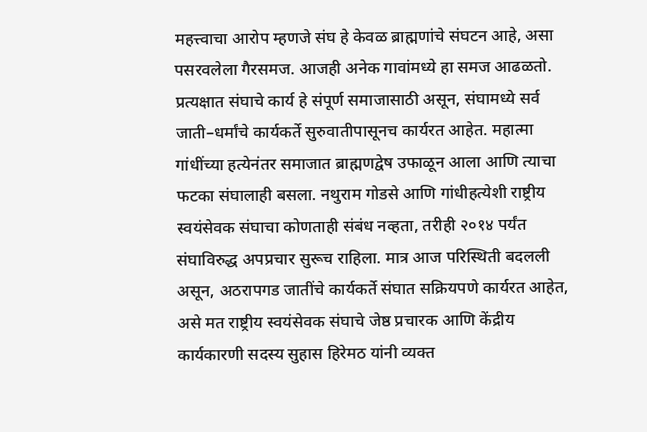महत्त्वाचा आरोप म्हणजे संघ हे केवळ ब्राह्मणांचे संघटन आहे, असा पसरवलेला गैरसमज. आजही अनेक गावांमध्ये हा समज आढळतो. प्रत्यक्षात संघाचे कार्य हे संपूर्ण समाजासाठी असून, संघामध्ये सर्व जाती–धर्मांचे कार्यकर्ते सुरुवातीपासूनच कार्यरत आहेत. महात्मा गांधींच्या हत्येनंतर समाजात ब्राह्मणद्वेष उफाळून आला आणि त्याचा फटका संघालाही बसला. नथुराम गोडसे आणि गांधीहत्येशी राष्ट्रीय स्वयंसेवक संघाचा कोणताही संबंध नव्हता, तरीही २०१४ पर्यंत संघाविरुद्ध अपप्रचार सुरूच राहिला. मात्र आज परिस्थिती बदलली असून, अठरापगड जातींचे कार्यकर्ते संघात सक्रियपणे कार्यरत आहेत, असे मत राष्ट्रीय स्वयंसेवक संघाचे जेष्ठ प्रचारक आणि केंद्रीय कार्यकारणी सदस्य सुहास हिरेमठ यांनी व्यक्त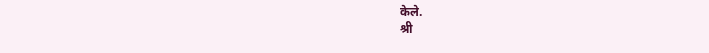केले.
श्री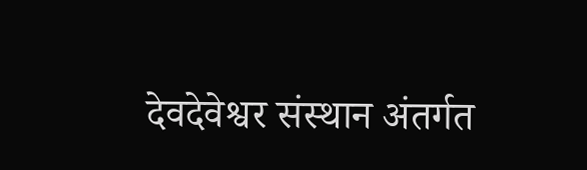देवदेवेश्वर संस्थान अंतर्गत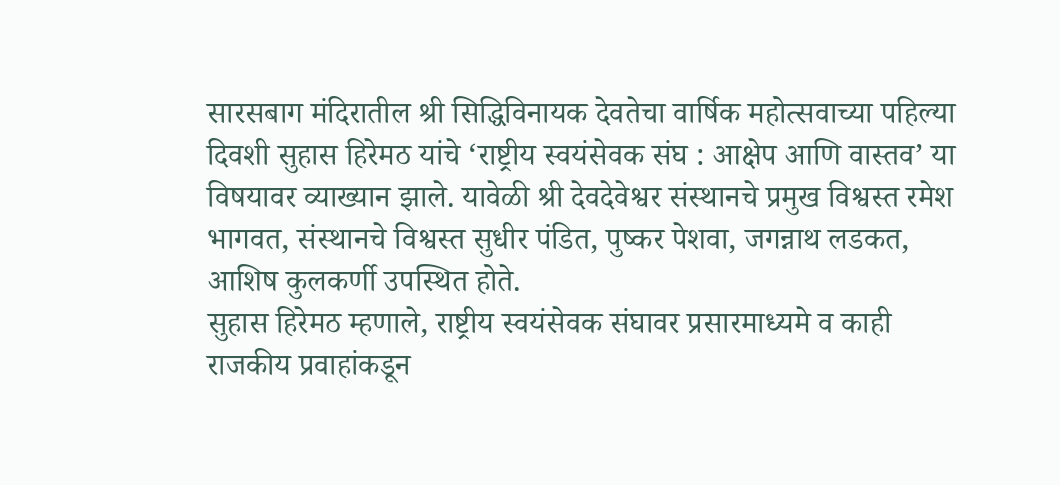सारसबाग मंदिरातील श्री सिद्धिविनायक देवतेचा वार्षिक महोत्सवाच्या पहिल्या दिवशी सुहास हिरेमठ यांचे ‘राष्ट्रीय स्वयंसेवक संघ : आक्षेप आणि वास्तव’ या विषयावर व्याख्यान झाले. यावेळी श्री देवदेवेश्वर संस्थानचे प्रमुख विश्वस्त रमेश भागवत, संस्थानचे विश्वस्त सुधीर पंडित, पुष्कर पेशवा, जगन्नाथ लडकत, आशिष कुलकर्णी उपस्थित होते.
सुहास हिरेमठ म्हणाले, राष्ट्रीय स्वयंसेवक संघावर प्रसारमाध्यमे व काही राजकीय प्रवाहांकडून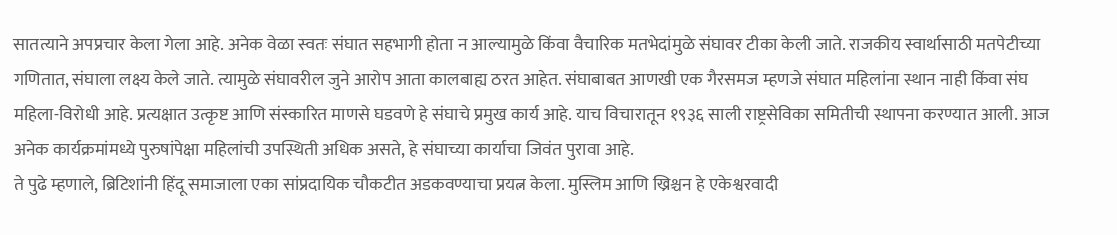सातत्याने अपप्रचार केला गेला आहे. अनेक वेळा स्वतः संघात सहभागी होता न आल्यामुळे किंवा वैचारिक मतभेदांमुळे संघावर टीका केली जाते. राजकीय स्वार्थासाठी मतपेटीच्या गणितात, संघाला लक्ष्य केले जाते. त्यामुळे संघावरील जुने आरोप आता कालबाह्य ठरत आहेत. संघाबाबत आणखी एक गैरसमज म्हणजे संघात महिलांना स्थान नाही किंवा संघ महिला-विरोधी आहे. प्रत्यक्षात उत्कृष्ट आणि संस्कारित माणसे घडवणे हे संघाचे प्रमुख कार्य आहे. याच विचारातून १९३६ साली राष्ट्रसेविका समितीची स्थापना करण्यात आली. आज अनेक कार्यक्रमांमध्ये पुरुषांपेक्षा महिलांची उपस्थिती अधिक असते, हे संघाच्या कार्याचा जिवंत पुरावा आहे.
ते पुढे म्हणाले, ब्रिटिशांनी हिंदू समाजाला एका सांप्रदायिक चौकटीत अडकवण्याचा प्रयत्न केला. मुस्लिम आणि ख्रिश्चन हे एकेश्वरवादी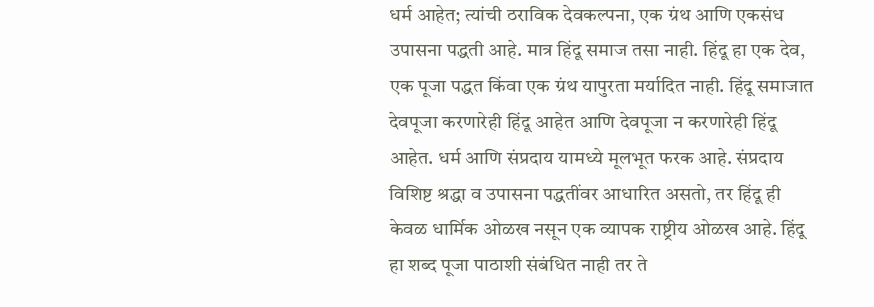धर्म आहेत; त्यांची ठराविक देवकल्पना, एक ग्रंथ आणि एकसंध उपासना पद्धती आहे. मात्र हिंदू समाज तसा नाही. हिंदू हा एक देव, एक पूजा पद्धत किंवा एक ग्रंथ यापुरता मर्यादित नाही. हिंदू समाजात देवपूजा करणारेही हिंदू आहेत आणि देवपूजा न करणारेही हिंदू आहेत. धर्म आणि संप्रदाय यामध्ये मूलभूत फरक आहे. संप्रदाय विशिष्ट श्रद्धा व उपासना पद्धतींवर आधारित असतो, तर हिंदू ही केवळ धार्मिक ओळख नसून एक व्यापक राष्ट्रीय ओळख आहे. हिंदू हा शब्द पूजा पाठाशी संबंधित नाही तर ते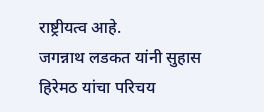राष्ट्रीयत्व आहे.
जगन्नाथ लडकत यांनी सुहास हिरेमठ यांचा परिचय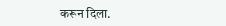करून दिला.